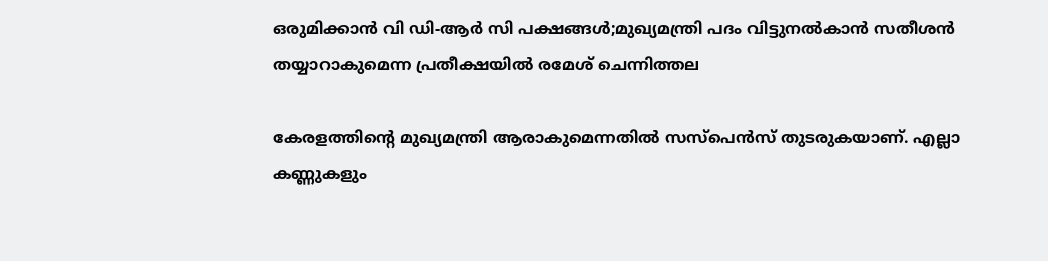ഒരുമിക്കാൻ വി ഡി-ആർ സി പക്ഷങ്ങൾ;മുഖ്യമന്ത്രി പദം വിട്ടുനൽകാൻ സതീശൻ തയ്യാറാകുമെന്ന പ്രതീക്ഷയിൽ രമേശ് ചെന്നിത്തല

കേരളത്തിന്റെ മുഖ്യമന്ത്രി ആരാകുമെന്നതില്‍ സസ്‌പെന്‍സ് തുടരുകയാണ്. എല്ലാ കണ്ണുകളും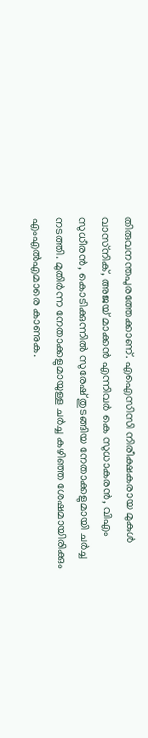തിരുവനന്തപുരത്തേക്കാണ്. എഐസിസി നിരീക്ഷകരായ മുകുള്‍ വാസ്‌നിക്, അജയ് മാക്കന്‍ എന്നിവര്‍ കെ സുധാകരന്‍, വിഎം സുധീരന്‍, കൊടിക്കുന്നില്‍ സുരേഷ് തുടങ്ങിയ നേതാക്കളുമായി ചര്‍ച്ച നടത്തി. മുതിര്‍ന്ന നേതാക്കളുമായുള്ള ചര്‍ച്ച കഴിഞ്ഞ ശേഷമായിരിക്കും എംഎല്‍എമാരെ കാണുക.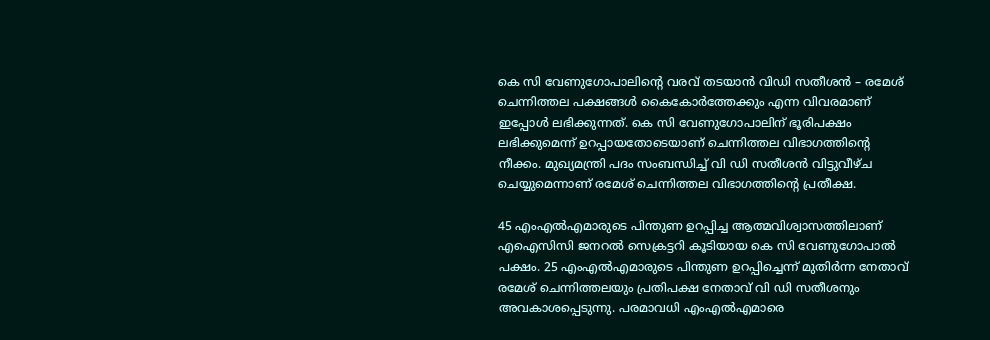കെ സി വേണുഗോപാലിന്റെ വരവ് തടയാന്‍ വിഡി സതീശന്‍ – രമേശ് ചെന്നിത്തല പക്ഷങ്ങള്‍ കൈകോര്‍ത്തേക്കും എന്ന വിവരമാണ് ഇപ്പോള്‍ ലഭിക്കുന്നത്. കെ സി വേണുഗോപാലിന് ഭൂരിപക്ഷം ലഭിക്കുമെന്ന് ഉറപ്പായതോടെയാണ് ചെന്നിത്തല വിഭാഗത്തിന്റെ നീക്കം. മുഖ്യമന്ത്രി പദം സംബന്ധിച്ച് വി ഡി സതീശന്‍ വിട്ടുവീഴ്ച ചെയ്യുമെന്നാണ് രമേശ് ചെന്നിത്തല വിഭാഗത്തിന്റെ പ്രതീക്ഷ.

45 എംഎല്‍എമാരുടെ പിന്തുണ ഉറപ്പിച്ച ആത്മവിശ്വാസത്തിലാണ് എഐസിസി ജനറല്‍ സെക്രട്ടറി കൂടിയായ കെ സി വേണുഗോപാല്‍ പക്ഷം. 25 എംഎല്‍എമാരുടെ പിന്തുണ ഉറപ്പിച്ചെന്ന് മുതിര്‍ന്ന നേതാവ് രമേശ് ചെന്നിത്തലയും പ്രതിപക്ഷ നേതാവ് വി ഡി സതീശനും അവകാശപ്പെടുന്നു. പരമാവധി എംഎല്‍എമാരെ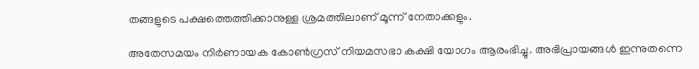തങ്ങളുടെ പക്ഷത്തെത്തിക്കാനുള്ള ശ്രമത്തിലാണ് മൂന്ന് നേതാക്കളും.

അതേസമയം നിര്‍ണായക കോണ്‍ഗ്രസ് നിയമസഭാ കക്ഷി യോഗം ആരംഭിച്ചു. അഭിപ്രായങ്ങള്‍ ഇന്നുതന്നെ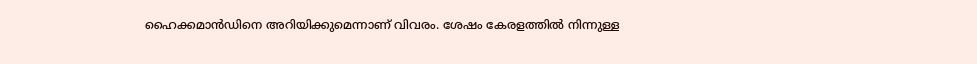ഹൈക്കമാന്‍ഡിനെ അറിയിക്കുമെന്നാണ് വിവരം. ശേഷം കേരളത്തില്‍ നിന്നുള്ള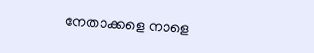നേതാക്കളെ നാളെ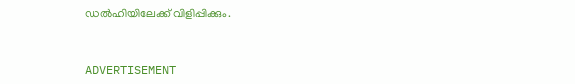ഡല്‍ഹിയിലേക്ക് വിളിപ്പിക്കും.



ADVERTISEMENT